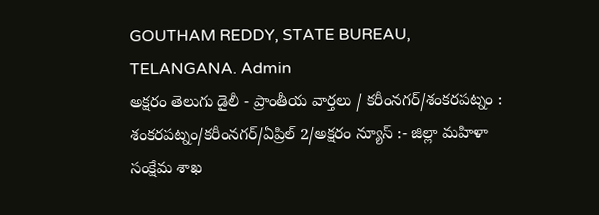GOUTHAM REDDY, STATE BUREAU, TELANGANA. Admin
అక్షరం తెలుగు డైలీ - ప్రాంతీయ వార్తలు / కరీంనగర్/శంకరపట్నం : శంకరపట్నం/కరీంనగర్/ఏప్రిల్ 2/అక్షరం న్యూస్ :- జిల్లా మహిళా సంక్షేమ శాఖ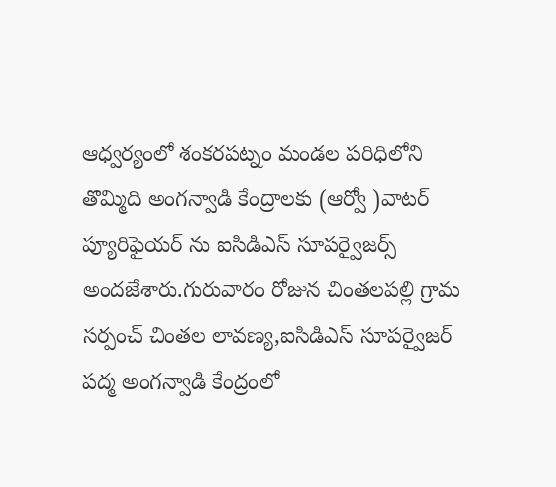ఆధ్వర్యంలో శంకరపట్నం మండల పరిధిలోని తొమ్మిది అంగన్వాడి కేంద్రాలకు (ఆర్వో )వాటర్ ప్యూరిఫైయర్ ను ఐసిడిఎస్ సూపర్వైజర్స్ అందజేశారు.గురువారం రోజున చింతలపల్లి గ్రామ సర్పంచ్ చింతల లావణ్య,ఐసిడిఎస్ సూపర్వైజర్ పద్మ అంగన్వాడి కేంద్రంలో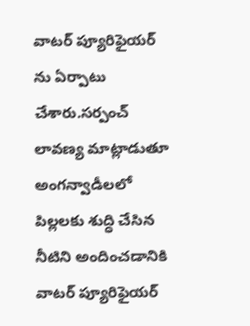వాటర్ ప్యూరిఫైయర్ ను ఏర్పాటు చేశారు.సర్పంచ్ లావణ్య మాట్లాడుతూ అంగన్వాడీలలో పిల్లలకు శుద్ధి చేసిన నీటిని అందించడానికి వాటర్ ప్యూరిఫైయర్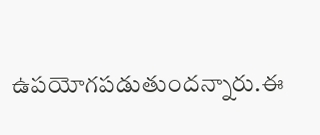ఉపయోగపడుతుందన్నారు.ఈ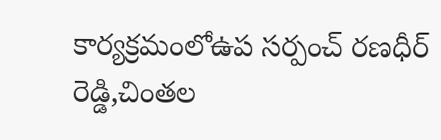కార్యక్రమంలోఉప సర్పంచ్ రణధీర్ రెడ్డి,చింతల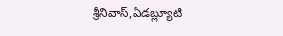శ్రీనివాస్,ఏడబ్ల్యూటి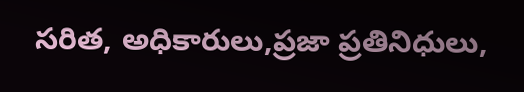సరిత, అధికారులు,ప్రజా ప్రతినిధులు,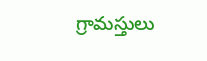గ్రామస్తులు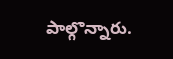పాల్గొన్నారు.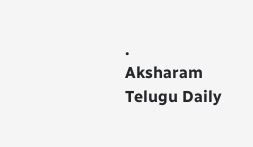.
Aksharam Telugu Daily